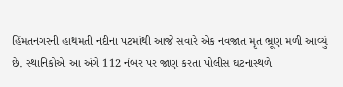હિંમતનગરની હાથમતી નદીના પટમાંથી આજે સવારે એક નવજાત મૃત ભ્રૂણ મળી આવ્યું છે. સ્થાનિકોએ આ અંગે 112 નંબર પર જાણ કરતા પોલીસ ઘટનાસ્થળે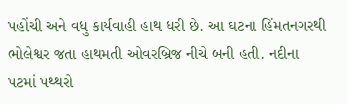પહોંચી અને વધુ કાર્યવાહી હાથ ધરી છે. આ ઘટના હિંમતનગરથી ભોલેશ્વર જતા હાથમતી ઓવરબ્રિજ નીચે બની હતી. નદીના પટમાં પથ્થરો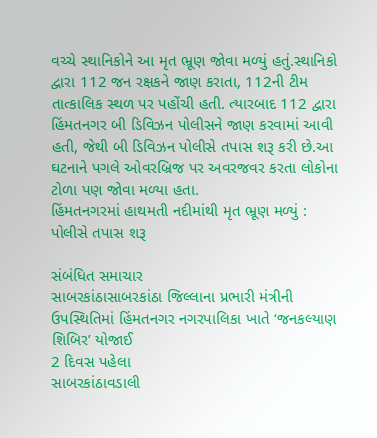વચ્ચે સ્થાનિકોને આ મૃત ભ્રૂણ જોવા મળ્યું હતું.સ્થાનિકો દ્વારા 112 જન રક્ષકને જાણ કરાતા, 112ની ટીમ તાત્કાલિક સ્થળ પર પહોંચી હતી. ત્યારબાદ 112 દ્વારા હિંમતનગર બી ડિવિઝન પોલીસને જાણ કરવામાં આવી હતી, જેથી બી ડિવિઝન પોલીસે તપાસ શરૂ કરી છે.આ ઘટનાને પગલે ઓવરબ્રિજ પર અવરજવર કરતા લોકોના ટોળા પણ જોવા મળ્યા હતા.
હિંમતનગરમાં હાથમતી નદીમાંથી મૃત ભ્રૂણ મળ્યું : પોલીસે તપાસ શરૂ

સંબંધિત સમાચાર
સાબરકાંઠાસાબરકાંઠા જિલ્લાના પ્રભારી મંત્રીની ઉપસ્થિતિમાં હિંમતનગર નગરપાલિકા ખાતે ‘જનકલ્યાણ શિબિર’ યોજાઈ
2 દિવસ પહેલા
સાબરકાંઠાવડાલી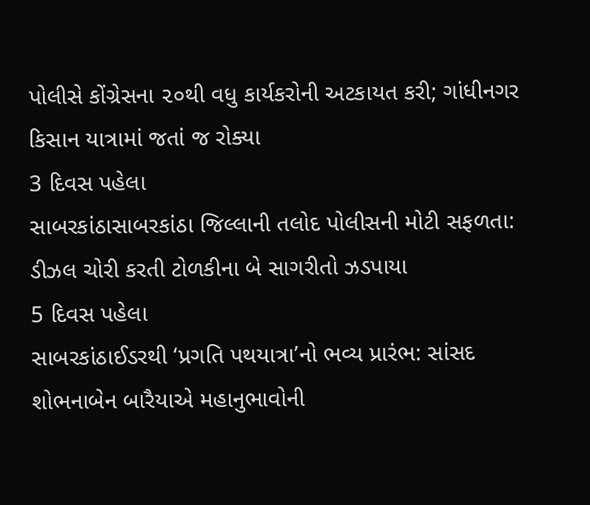પોલીસે કોંગ્રેસના ૨૦થી વધુ કાર્યકરોની અટકાયત કરી; ગાંધીનગર કિસાન યાત્રામાં જતાં જ રોક્યા
3 દિવસ પહેલા
સાબરકાંઠાસાબરકાંઠા જિલ્લાની તલોદ પોલીસની મોટી સફળતા: ડીઝલ ચોરી કરતી ટોળકીના બે સાગરીતો ઝડપાયા
5 દિવસ પહેલા
સાબરકાંઠાઈડરથી ‘પ્રગતિ પથયાત્રા’નો ભવ્ય પ્રારંભ: સાંસદ શોભનાબેન બારૈયાએ મહાનુભાવોની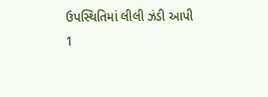ઉપસ્થિતિમાં લીલી ઝંડી આપી
1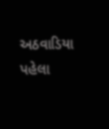અઠવાડિયા પહેલા